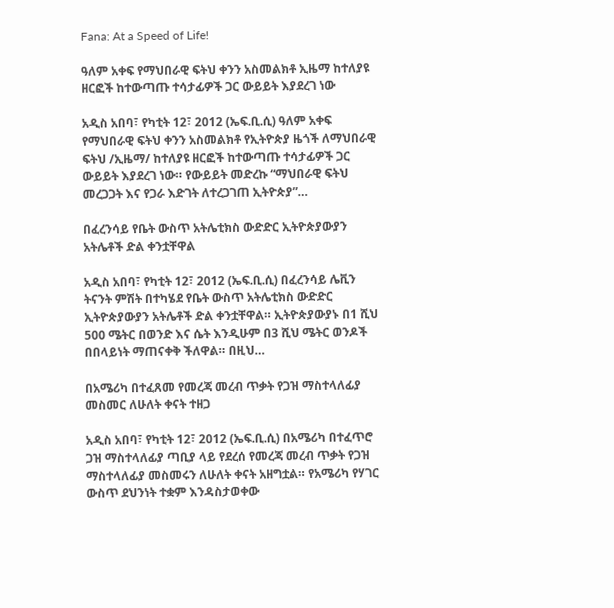Fana: At a Speed of Life!

ዓለም አቀፍ የማህበራዊ ፍትህ ቀንን አስመልክቶ ኢዜማ ከተለያዩ ዘርፎች ከተውጣጡ ተሳታፊዎች ጋር ውይይት እያደረገ ነው

አዲስ አበባ፣ የካቲት 12፣ 2012 (ኤፍ.ቢ.ሲ) ዓለም አቀፍ የማህበራዊ ፍትህ ቀንን አስመልክቶ የኢትዮጵያ ዜጎች ለማህበራዊ ፍትህ /ኢዜማ/ ከተለያዩ ዘርፎች ከተውጣጡ ተሳታፊዎች ጋር ውይይት እያደረገ ነው። የውይይት መድረኩ “ማህበራዊ ፍትህ መረጋጋት እና የጋራ እድገት ለተረጋገጠ ኢትዮጵያ”…

በፈረንሳይ የቤት ውስጥ አትሌቲክስ ውድድር ኢትዮጵያውያን አትሌቶች ድል ቀንቷቸዋል

አዲስ አበባ፣ የካቲት 12፣ 2012 (ኤፍ.ቢ.ሲ) በፈረንሳይ ሌቪን ትናንት ምሽት በተካሄደ የቤት ውስጥ አትሌቲክስ ውድድር ኢትዮጵያውያን አትሌቶች ድል ቀንቷቸዋል። ኢትዮጵያውያኑ በ1 ሺህ 500 ሜትር በወንድ እና ሴት እንዲሁም በ3 ሺህ ሜትር ወንዶች በበላይነት ማጠናቀቅ ችለዋል። በዚህ…

በአሜሪካ በተፈጸመ የመረጃ መረብ ጥቃት የጋዝ ማስተላለፊያ መስመር ለሁለት ቀናት ተዘጋ

አዲስ አበባ፣ የካቲት 12፣ 2012 (ኤፍ.ቢ.ሲ) በአሜሪካ በተፈጥሮ ጋዝ ማስተላለፊያ ጣቢያ ላይ የደረሰ የመረጃ መረብ ጥቃት የጋዝ ማስተላለፊያ መስመሩን ለሁለት ቀናት አዘግቷል። የአሜሪካ የሃገር ውስጥ ደህንነት ተቋም እንዳስታወቀው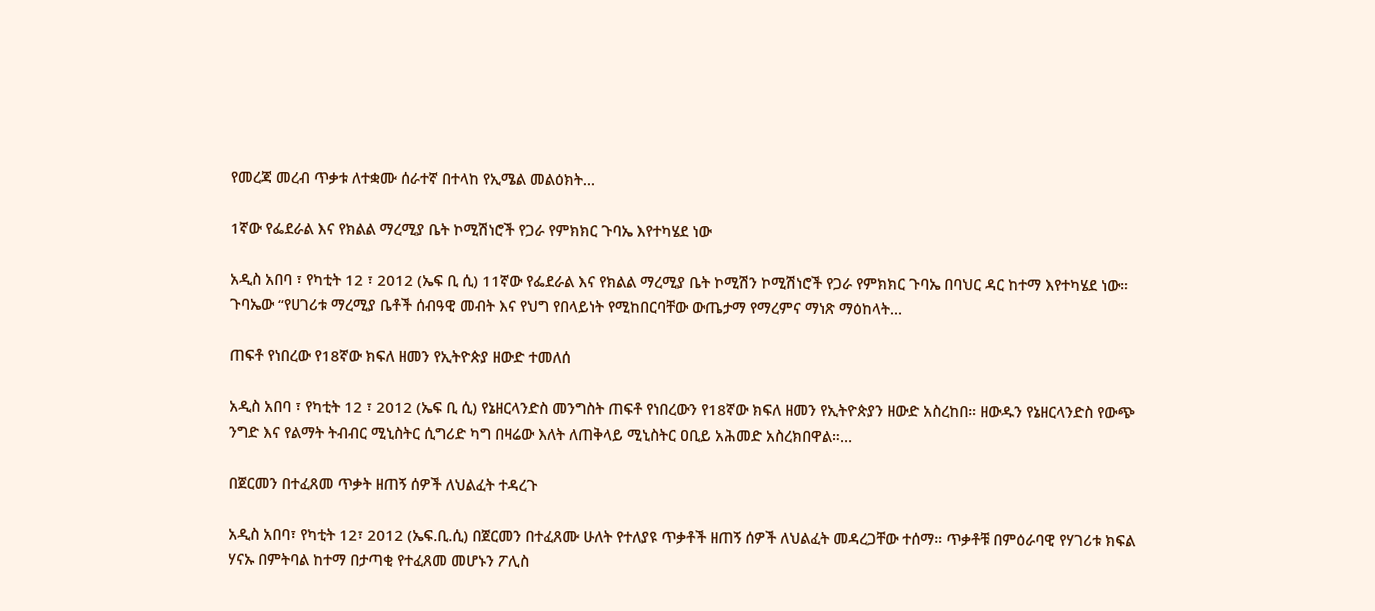የመረጃ መረብ ጥቃቱ ለተቋሙ ሰራተኛ በተላከ የኢሜል መልዕክት…

1ኛው የፌደራል እና የክልል ማረሚያ ቤት ኮሚሽነሮች የጋራ የምክክር ጉባኤ እየተካሄደ ነው

አዲስ አበባ ፣ የካቲት 12 ፣ 2012 (ኤፍ ቢ ሲ) 11ኛው የፌደራል እና የክልል ማረሚያ ቤት ኮሚሽን ኮሚሽነሮች የጋራ የምክክር ጉባኤ በባህር ዳር ከተማ እየተካሄደ ነው። ጉባኤው “የሀገሪቱ ማረሚያ ቤቶች ሰብዓዊ መብት እና የህግ የበላይነት የሚከበርባቸው ውጤታማ የማረምና ማነጽ ማዕከላት…

ጠፍቶ የነበረው የ18ኛው ክፍለ ዘመን የኢትዮጵያ ዘውድ ተመለሰ

አዲስ አበባ ፣ የካቲት 12 ፣ 2012 (ኤፍ ቢ ሲ) የኔዘርላንድስ መንግስት ጠፍቶ የነበረውን የ18ኛው ክፍለ ዘመን የኢትዮጵያን ዘውድ አስረከበ። ዘውዱን የኔዘርላንድስ የውጭ ንግድ እና የልማት ትብብር ሚኒስትር ሲግሪድ ካግ በዛሬው እለት ለጠቅላይ ሚኒስትር ዐቢይ አሕመድ አስረክበዋል።…

በጀርመን በተፈጸመ ጥቃት ዘጠኝ ሰዎች ለህልፈት ተዳረጉ

አዲስ አበባ፣ የካቲት 12፣ 2012 (ኤፍ.ቢ.ሲ) በጀርመን በተፈጸሙ ሁለት የተለያዩ ጥቃቶች ዘጠኝ ሰዎች ለህልፈት መዳረጋቸው ተሰማ። ጥቃቶቹ በምዕራባዊ የሃገሪቱ ክፍል ሃናኡ በምትባል ከተማ በታጣቂ የተፈጸመ መሆኑን ፖሊስ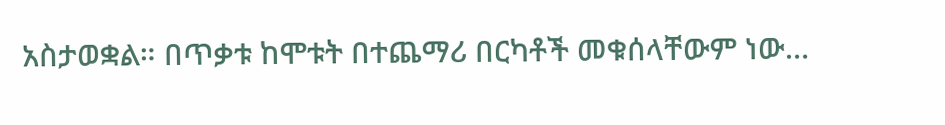አስታወቋል። በጥቃቱ ከሞቱት በተጨማሪ በርካቶች መቁሰላቸውም ነው…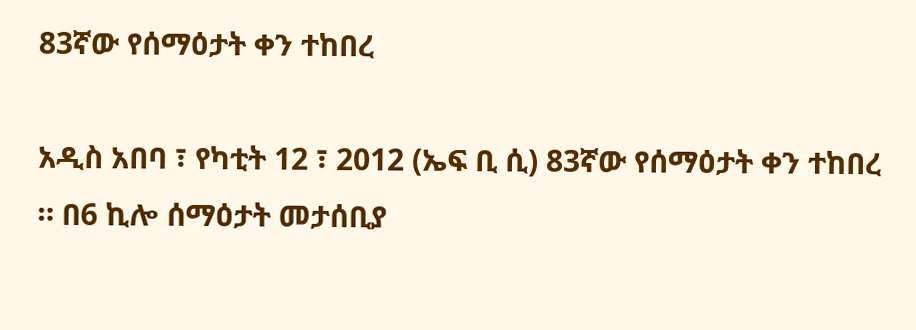83ኛው የሰማዕታት ቀን ተከበረ

አዲስ አበባ ፣ የካቲት 12 ፣ 2012 (ኤፍ ቢ ሲ) 83ኛው የሰማዕታት ቀን ተከበረ ። በ6 ኪሎ ሰማዕታት መታሰቢያ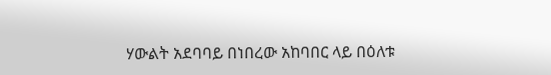ሃውልት አደባባይ በነበረው አከባበር ላይ በዕለቱ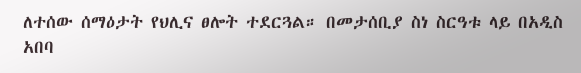ለተሰው ሰማዕታት የህሊና ፀሎት ተደርጓል። በመታሰቢያ ስነ ስርዓቱ ላይ በአዲስ አበባ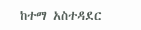ከተማ አስተዳደር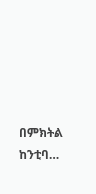በምክትል ከንቲባ…